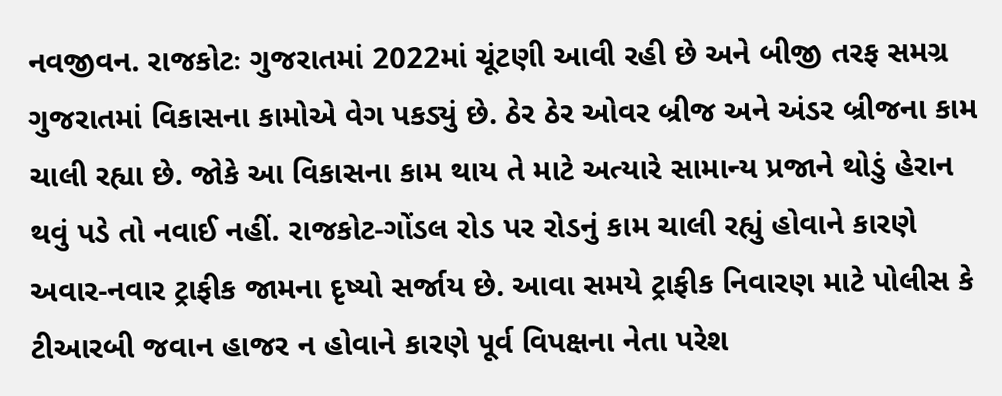નવજીવન. રાજકોટઃ ગુજરાતમાં 2022માં ચૂંટણી આવી રહી છે અને બીજી તરફ સમગ્ર ગુજરાતમાં વિકાસના કામોએ વેગ પકડ્યું છે. ઠેર ઠેર ઓવર બ્રીજ અને અંડર બ્રીજના કામ ચાલી રહ્યા છે. જોકે આ વિકાસના કામ થાય તે માટે અત્યારે સામાન્ય પ્રજાને થોડું હેરાન થવું પડે તો નવાઈ નહીં. રાજકોટ-ગોંડલ રોડ પર રોડનું કામ ચાલી રહ્યું હોવાને કારણે અવાર-નવાર ટ્રાફીક જામના દૃષ્યો સર્જાય છે. આવા સમયે ટ્રાફીક નિવારણ માટે પોલીસ કે ટીઆરબી જવાન હાજર ન હોવાને કારણે પૂર્વ વિપક્ષના નેતા પરેશ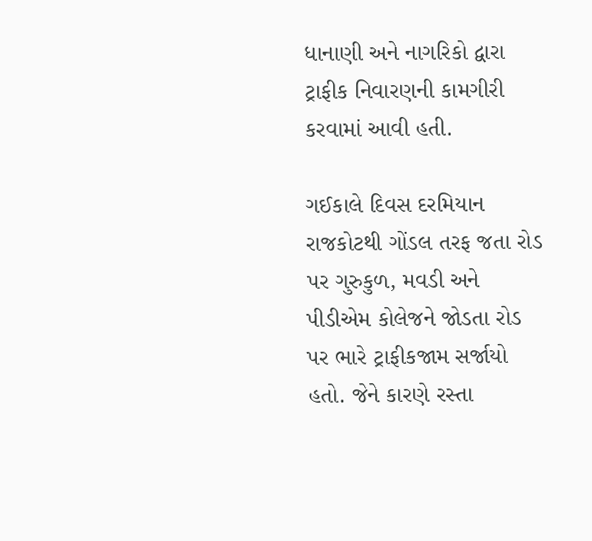ધાનાણી અને નાગરિકો દ્વારા ટ્રાફીક નિવારણની કામગીરી કરવામાં આવી હતી.

ગઈકાલે દિવસ દરમિયાન રાજકોટથી ગોંડલ તરફ જતા રોડ પર ગુરુકુળ, મવડી અને પીડીએમ કોલેજને જોડતા રોડ પર ભારે ટ્રાફીકજામ સર્જાયો હતો. જેને કારણે રસ્તા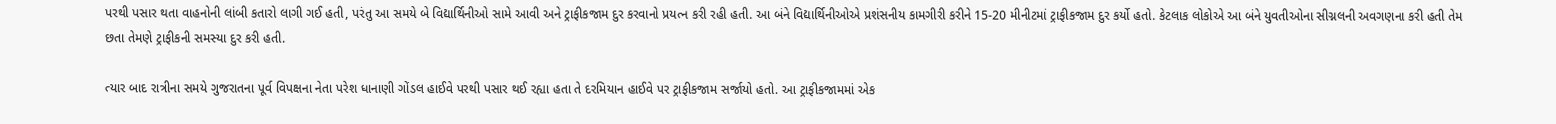પરથી પસાર થતા વાહનોની લાંબી કતારો લાગી ગઈ હતી, પરંતુ આ સમયે બે વિદ્યાર્થિનીઓ સામે આવી અને ટ્રાફીકજામ દુર કરવાનો પ્રયત્ન કરી રહી હતી. આ બંને વિદ્યાર્થિનીઓએ પ્રશંસનીય કામગીરી કરીને 15-20 મીનીટમાં ટ્રાફીકજામ દુર કર્યો હતો. કેટલાક લોકોએ આ બંને યુવતીઓના સીગ્નલની અવગણના કરી હતી તેમ છતા તેમણે ટ્રાફીકની સમસ્યા દુર કરી હતી.

ત્યાર બાદ રાત્રીના સમયે ગુજરાતના પૂર્વ વિપક્ષના નેતા પરેશ ધાનાણી ગોંડલ હાઈવે પરથી પસાર થઈ રહ્યા હતા તે દરમિયાન હાઈવે પર ટ્રાફીકજામ સર્જાયો હતો. આ ટ્રાફીકજામમાં એક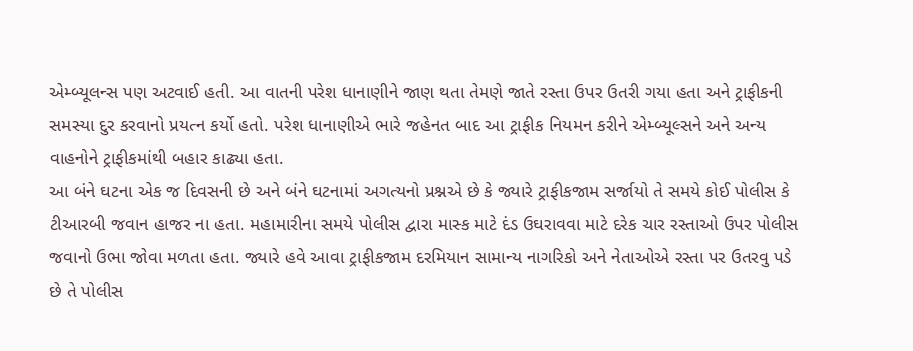એમ્બ્યૂલન્સ પણ અટવાઈ હતી. આ વાતની પરેશ ધાનાણીને જાણ થતા તેમણે જાતે રસ્તા ઉપર ઉતરી ગયા હતા અને ટ્રાફીકની સમસ્યા દુર કરવાનો પ્રયત્ન કર્યો હતો. પરેશ ધાનાણીએ ભારે જહેનત બાદ આ ટ્રાફીક નિયમન કરીને એમ્બ્યૂલ્સને અને અન્ય વાહનોને ટ્રાફીકમાંથી બહાર કાઢ્યા હતા.
આ બંને ઘટના એક જ દિવસની છે અને બંને ઘટનામાં અગત્યનો પ્રશ્નએ છે કે જ્યારે ટ્રાફીકજામ સર્જાયો તે સમયે કોઈ પોલીસ કે ટીઆરબી જવાન હાજર ના હતા. મહામારીના સમયે પોલીસ દ્વારા માસ્ક માટે દંડ ઉઘરાવવા માટે દરેક ચાર રસ્તાઓ ઉપર પોલીસ જવાનો ઉભા જોવા મળતા હતા. જ્યારે હવે આવા ટ્રાફીકજામ દરમિયાન સામાન્ય નાગરિકો અને નેતાઓએ રસ્તા પર ઉતરવુ પડે છે તે પોલીસ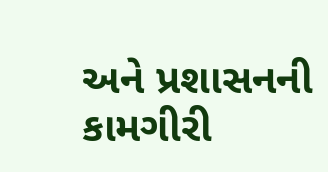અને પ્રશાસનની કામગીરી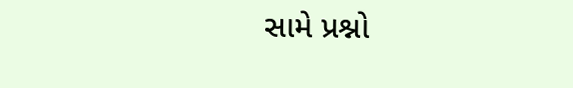સામે પ્રશ્નો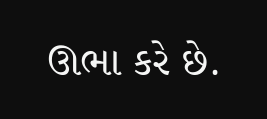ઊભા કરે છે.